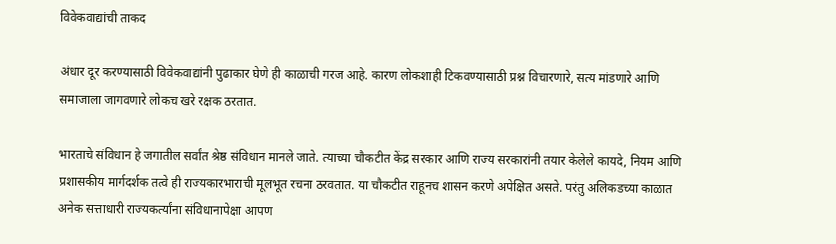विवेकवाद्यांची ताकद

अंधार दूर करण्यासाठी विवेकवाद्यांनी पुढाकार घेणे ही काळाची गरज आहे. कारण लोकशाही टिकवण्यासाठी प्रश्न विचारणारे, सत्य मांडणारे आणि समाजाला जागवणारे लोकच खरे रक्षक ठरतात.

भारताचे संविधान हे जगातील सर्वांत श्रेष्ठ संविधान मानले जाते. त्याच्या चौकटीत केंद्र सरकार आणि राज्य सरकारांनी तयार केलेले कायदे, नियम आणि प्रशासकीय मार्गदर्शक तत्वे ही राज्यकारभाराची मूलभूत रचना ठरवतात. या चौकटीत राहूनच शासन करणे अपेक्षित असते. परंतु अलिकडच्या काळात अनेक सत्ताधारी राज्यकर्त्यांना संविधानापेक्षा आपण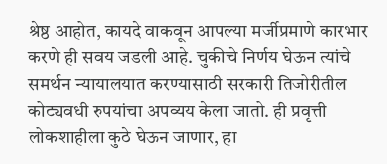श्रेष्ठ आहोत, कायदे वाकवून आपल्या मर्जीप्रमाणे कारभार करणे ही सवय जडली आहे. चुकीचे निर्णय घेऊन त्यांचे समर्थन न्यायालयात करण्यासाठी सरकारी तिजोरीतील कोट्यवधी रुपयांचा अपव्यय केला जातो. ही प्रवृत्ती लोकशाहीला कुठे घेऊन जाणार, हा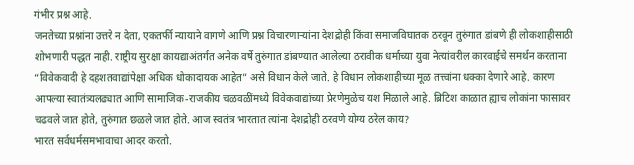गंभीर प्रश्न आहे.
जनतेच्या प्रश्नांना उत्तरे न देता, एकतर्फी न्यायाने वागणे आणि प्रश्न विचारणाऱ्यांना देशद्रोही किंवा समाजविघातक ठरवून तुरुंगात डांबणे ही लोकशाहीसाठी शोभणारी पद्धत नाही. राष्ट्रीय सुरक्षा कायद्याअंतर्गत अनेक वर्षे तुरुंगात डांबण्यात आलेल्या ठरावीक धर्माच्या युवा नेत्यांवरील कारवाईचे समर्थन करताना “विवेकवादी हे दहशतवाद्यांपेक्षा अधिक धोकादायक आहेत” असे विधान केले जाते. हे विधान लोकशाहीच्या मूळ तत्त्वांना धक्का देणारे आहे. कारण आपल्या स्वातंत्र्यलढ्यात आणि सामाजिक-राजकीय चळवळींमध्ये विवेकवाद्यांच्या प्रेरणेमुळेच यश मिळाले आहे. ब्रिटिश काळात ह्याच लोकांना फासावर चढवले जात होते, तुरुंगात छळले जात होते. आज स्वतंत्र भारतात त्यांना देशद्रोही ठरवणे योग्य ठरेल काय?
भारत सर्वधर्मसमभावाचा आदर करतो.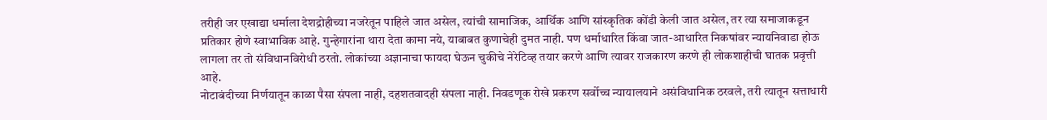तरीही जर एखाद्या धर्माला देशद्रोहीच्या नजरेतून पाहिले जात असेल, त्यांची सामाजिक, आर्थिक आणि सांस्कृतिक कोंडी केली जात असेल, तर त्या समाजाकडून प्रतिकार होणे स्वाभाविक आहे. गुन्हेगारांना थारा देता कामा नये, याबाबत कुणाचेही दुमत नाही. पण धर्माधारित किंवा जात-आधारित निकषांवर न्यायनिवाडा होऊ लागला तर तो संविधानविरोधी ठरतो. लोकांच्या अज्ञानाचा फायदा घेऊन चुकीचे नेरेटिव्ह तयार करणे आणि त्यावर राजकारण करणे ही लोकशाहीची घातक प्रवृत्ती आहे.
नोटाबंदीच्या निर्णयातून काळा पैसा संपला नाही, दहशतवादही संपला नाही. निवडणूक रोखे प्रकरण सर्वोच्च न्यायालयाने असंविधानिक ठरवले, तरी त्यातून सत्ताधारी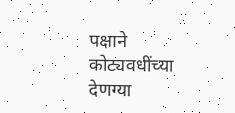पक्षाने कोट्यवधींच्या देणग्या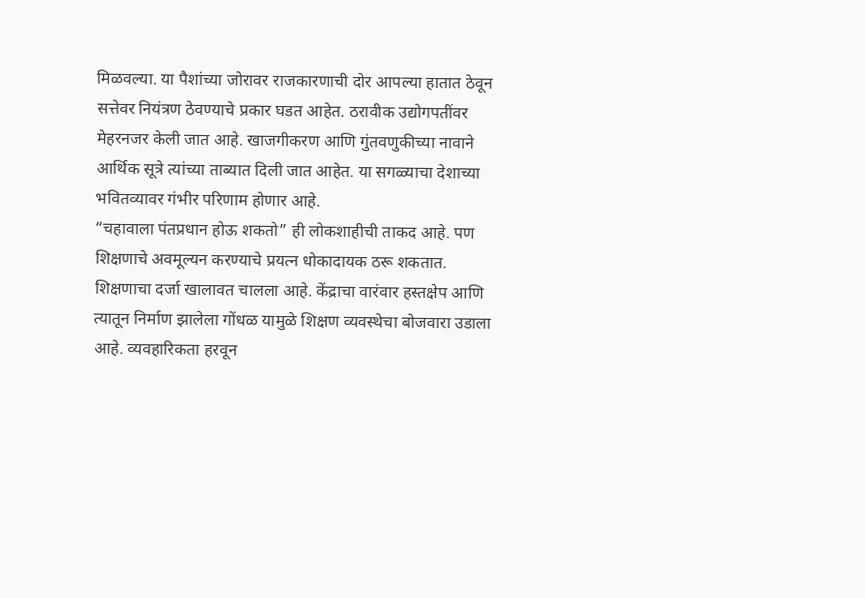मिळवल्या. या पैशांच्या जोरावर राजकारणाची दोर आपल्या हातात ठेवून सत्तेवर नियंत्रण ठेवण्याचे प्रकार घडत आहेत. ठरावीक उद्योगपतींवर मेहरनजर केली जात आहे. खाजगीकरण आणि गुंतवणुकीच्या नावाने आर्थिक सूत्रे त्यांच्या ताब्यात दिली जात आहेत. या सगळ्याचा देशाच्या भवितव्यावर गंभीर परिणाम होणार आहे.
“चहावाला पंतप्रधान होऊ शकतो” ही लोकशाहीची ताकद आहे. पण शिक्षणाचे अवमूल्यन करण्याचे प्रयत्न धोकादायक ठरू शकतात. शिक्षणाचा दर्जा खालावत चालला आहे. केंद्राचा वारंवार हस्तक्षेप आणि त्यातून निर्माण झालेला गोंधळ यामुळे शिक्षण व्यवस्थेचा बोजवारा उडाला आहे. व्यवहारिकता हरवून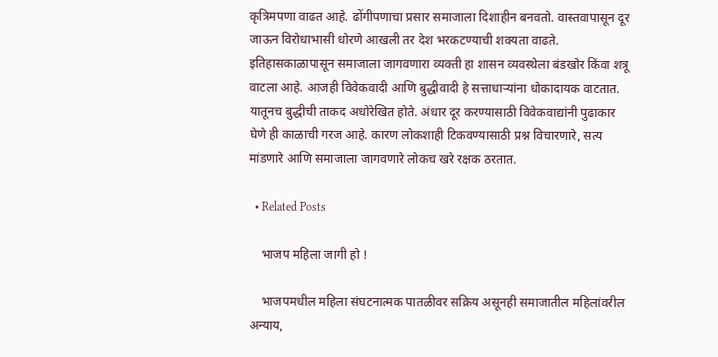कृत्रिमपणा वाढत आहे. ढोंगीपणाचा प्रसार समाजाला दिशाहीन बनवतो. वास्तवापासून दूर जाऊन विरोधाभासी धोरणे आखली तर देश भरकटण्याची शक्यता वाढते.
इतिहासकाळापासून समाजाला जागवणारा व्यक्ती हा शासन व्यवस्थेला बंडखोर किंवा शत्रू वाटला आहे. आजही विवेकवादी आणि बुद्धीवादी हे सत्ताधाऱ्यांना धोकादायक वाटतात. यातूनच बुद्धीची ताकद अधोरेखित होते. अंधार दूर करण्यासाठी विवेकवाद्यांनी पुढाकार घेणे ही काळाची गरज आहे. कारण लोकशाही टिकवण्यासाठी प्रश्न विचारणारे, सत्य मांडणारे आणि समाजाला जागवणारे लोकच खरे रक्षक ठरतात.

  • Related Posts

    भाजप महिला जागी हो !

    भाजपमधील महिला संघटनात्मक पातळीवर सक्रिय असूनही समाजातील महिलांवरील अन्याय,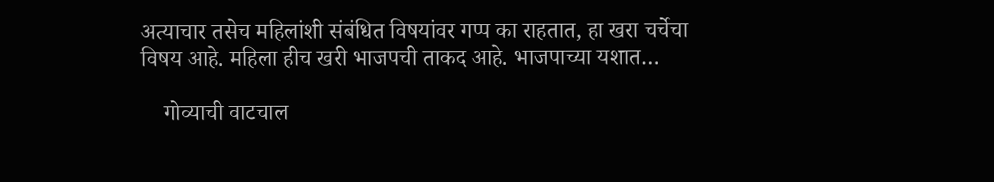अत्याचार तसेच महिलांशी संबंधित विषयांवर गप्प का राहतात, हा खरा चर्चेचा विषय आहे. महिला हीच खरी भाजपची ताकद आहे. भाजपाच्या यशात…

    गोव्याची वाटचाल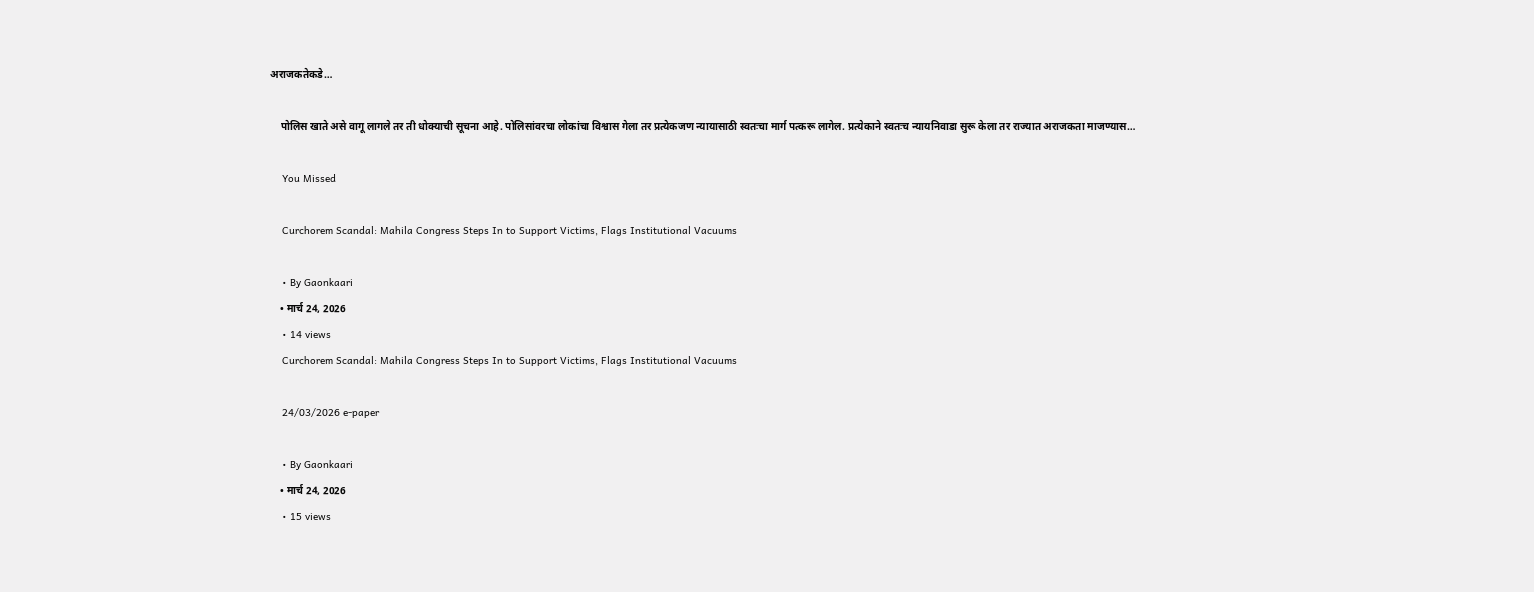अराजकतेकडे…

    पोलिस खाते असे वागू लागले तर ती धोक्याची सूचना आहे. पोलिसांवरचा लोकांचा विश्वास गेला तर प्रत्येकजण न्यायासाठी स्वतःचा मार्ग पत्करू लागेल. प्रत्येकाने स्वतःच न्यायनिवाडा सुरू केला तर राज्यात अराजकता माजण्यास…

    You Missed

    Curchorem Scandal: Mahila Congress Steps In to Support Victims, Flags Institutional Vacuums

    • By Gaonkaari
    • मार्च 24, 2026
    • 14 views
    Curchorem Scandal: Mahila Congress Steps In to Support Victims, Flags Institutional Vacuums

    24/03/2026 e-paper

    • By Gaonkaari
    • मार्च 24, 2026
    • 15 views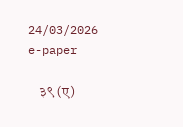24/03/2026 e-paper

    ३९ (ए)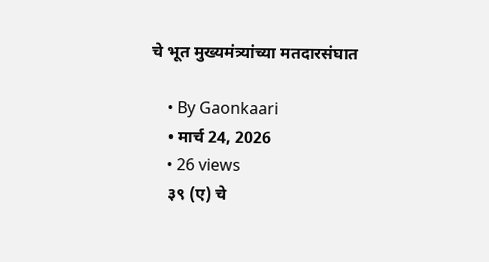चे भूत मुख्यमंत्र्यांच्या मतदारसंघात

    • By Gaonkaari
    • मार्च 24, 2026
    • 26 views
    ३९ (ए) चे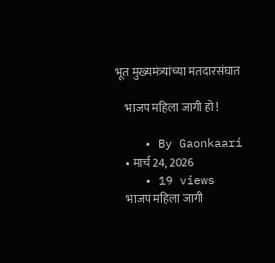भूत मुख्यमंत्र्यांच्या मतदारसंघात

    भाजप महिला जागी हो !

    • By Gaonkaari
    • मार्च 24, 2026
    • 19 views
    भाजप महिला जागी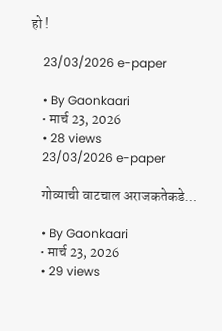हो !

    23/03/2026 e-paper

    • By Gaonkaari
    • मार्च 23, 2026
    • 28 views
    23/03/2026 e-paper

    गोव्याची वाटचाल अराजकतेकडे…

    • By Gaonkaari
    • मार्च 23, 2026
    • 29 views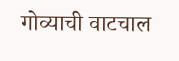गोव्याची वाटचाल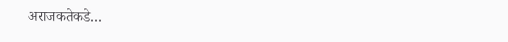अराजकतेकडे…